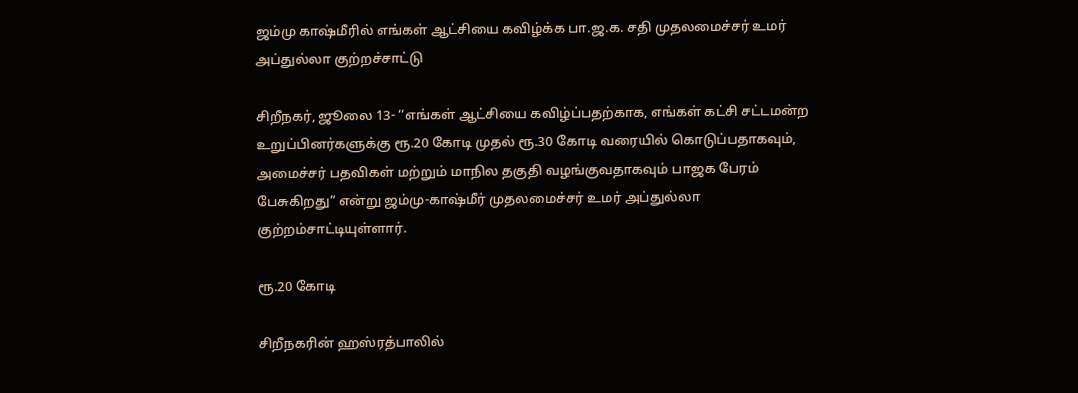ஜம்மு காஷ்மீரில் எங்கள் ஆட்சியை கவிழ்க்க பா.ஜ.க. சதி முதலமைச்சர் உமர் அப்துல்லா குற்றச்சாட்டு

சிறீநகர், ஜூலை 13- ‘‘எங்கள் ஆட்சியை கவிழ்ப்பதற்காக, எங்கள் கட்சி சட்டமன்ற உறுப்பினர்களுக்கு ரூ.20 கோடி முதல் ரூ.30 கோடி வரையில் கொடுப்பதாகவும், அமைச்சர் பதவிகள் மற்றும் மாநில தகுதி வழங்குவதாகவும் பாஜக பேரம் பேசுகிறது” என்று ஜம்மு-காஷ்மீர் முதலமைச்சர் உமர் அப்துல்லா குற்றம்சாட்டியுள்ளார்.

ரூ.20 கோடி

சிறீநகரின் ஹஸ்ரத்பாலில்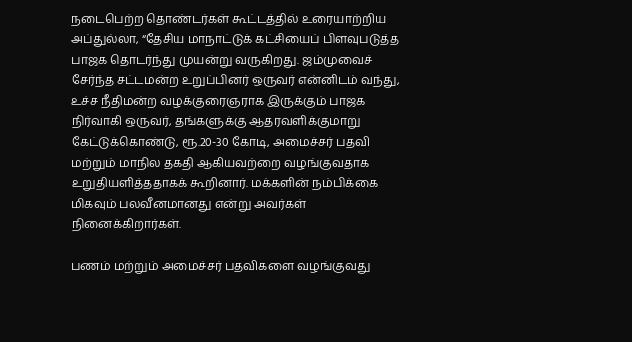நடைபெற்ற தொண்டர்கள் கூட்டத்தில் உரையாற்றிய அப்துல்லா, “தேசிய மாநாட்டுக் கட்சியைப் பிளவுபடுத்த பாஜக தொடர்ந்து முயன்று வருகிறது. ஜம்முவைச் சேர்ந்த சட்டமன்ற உறுப்பினர் ஒருவர் என்னிடம் வந்து, உச்ச நீதிமன்ற வழக்குரைஞராக இருக்கும் பாஜக நிர்வாகி ஒருவர், தங்களுக்கு ஆதரவளிக்குமாறு கேட்டுக்கொண்டு, ரூ.20-30 கோடி, அமைச்சர் பதவி மற்றும் மாநில தகதி ஆகியவற்றை வழங்குவதாக உறுதியளித்ததாகக் கூறினார். மக்களின் நம்பிக்கை மிகவும் பலவீனமானது என்று அவர்கள் நினைக்கிறார்கள்.

பணம் மற்றும் அமைச்சர் பதவிகளை வழங்குவது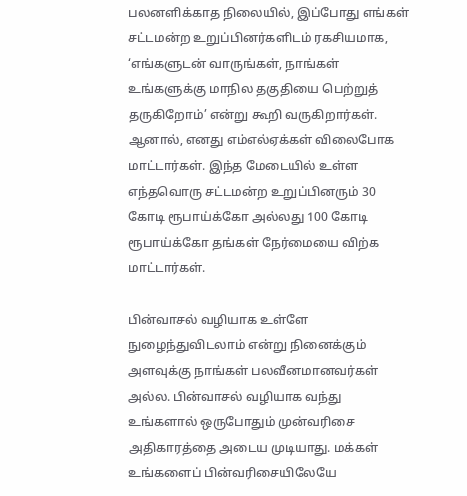பலனளிக்காத நிலையில், இப்போது எங்கள் சட்டமன்ற உறுப்பினர்களிடம் ரகசியமாக, ‘எங்களுடன் வாருங்கள், நாங்கள் உங்களுக்கு மாநில தகுதியை பெற்றுத் தருகிறோம்’ என்று கூறி வருகிறார்கள். ஆனால், எனது எம்எல்ஏக்கள் விலைபோக மாட்டார்கள். இந்த மேடையில் உள்ள எந்தவொரு சட்டமன்ற உறுப்பினரும் 30 கோடி ரூபாய்க்கோ அல்லது 100 கோடி ரூபாய்க்கோ தங்கள் நேர்மையை விற்க மாட்டார்கள்.

பின்வாசல் வழியாக உள்ளே நுழைந்துவிடலாம் என்று நினைக்கும் அளவுக்கு நாங்கள் பலவீனமானவர்கள் அல்ல. பின்வாசல் வழியாக வந்து உங்களால் ஒருபோதும் முன்வரிசை அதிகாரத்தை அடைய முடியாது. மக்கள் உங்களைப் பின்வரிசையிலேயே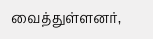வைத்துள்ளனர்,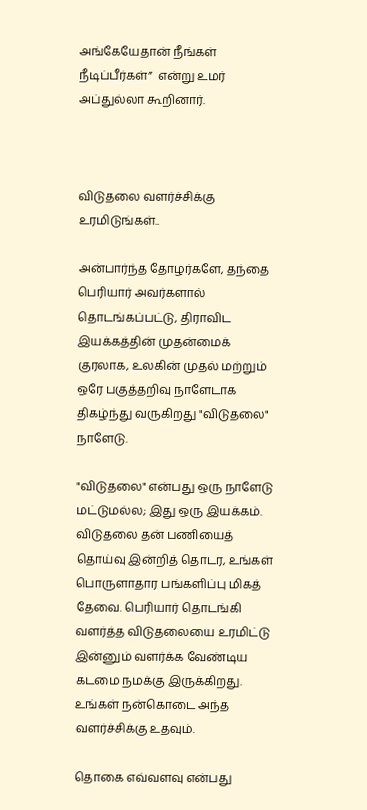அங்கேயேதான் நீங்கள் நீடிப்பீர்கள்”  என்று உமர் அப்துல்லா கூறினார்.



விடுதலை வளர்ச்சிக்கு உரமிடுங்கள்..

அன்பார்ந்த தோழர்களே, தந்தை பெரியார் அவர்களால் தொடங்கப்பட்டு, திராவிட இயக்கத்தின் முதன்மைக் குரலாக, உலகின் முதல் மற்றும் ஒரே பகுத்தறிவு நாளேடாக திகழ்ந்து வருகிறது "விடுதலை" நாளேடு.

"விடுதலை" என்பது ஒரு நாளேடு மட்டுமல்ல; இது ஒரு இயக்கம். விடுதலை தன் பணியைத் தொய்வு இன்றித் தொடர, உங்கள் பொருளாதார பங்களிப்பு மிகத் தேவை. பெரியார் தொடங்கி வளர்த்த விடுதலையை உரமிட்டு இன்னும் வளர்க்க வேண்டிய கடமை நமக்கு இருக்கிறது. உங்கள் நன்கொடை அந்த வளர்ச்சிக்கு உதவும்.

தொகை எவ்வளவு என்பது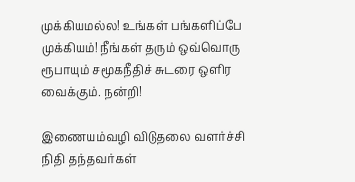முக்கியமல்ல! உங்கள் பங்களிப்பே முக்கியம்! நீங்கள் தரும் ஒவ்வொரு ரூபாயும் சமூகநீதிச் சுடரை ஒளிர வைக்கும். நன்றி!

இணையம்வழி விடுதலை வளர்ச்சி நிதி தந்தவர்கள்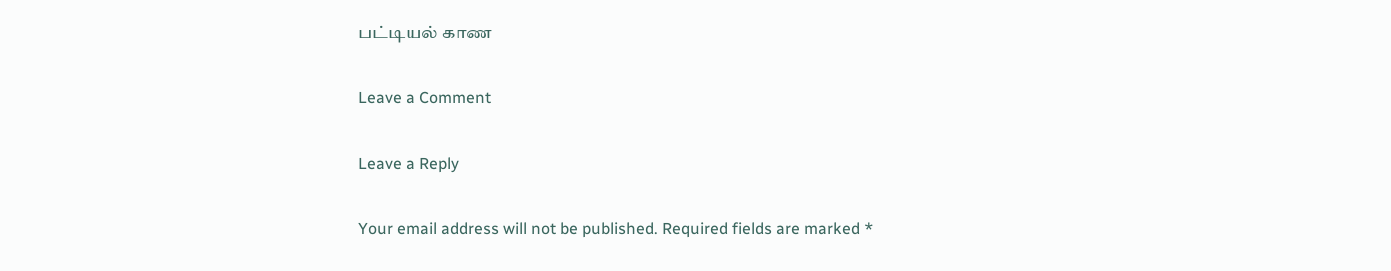பட்டியல் காண

Leave a Comment

Leave a Reply

Your email address will not be published. Required fields are marked *